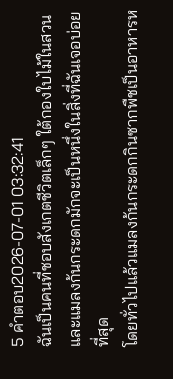5 คำตอบ2026-07-01 03:32:41
ฉันเป็นคนที่ชอบสังเกตชีวิตเล็กๆ ใต้กองใบไม้ในสวน และแมลงก้นกระดกมักจะเป็นหนึ่งในสิ่งที่ฉันเจอบ่อยที่สุด
โดยทั่วไปแล้วแมลงก้นกระดกกินซากพืชเป็นอาหารห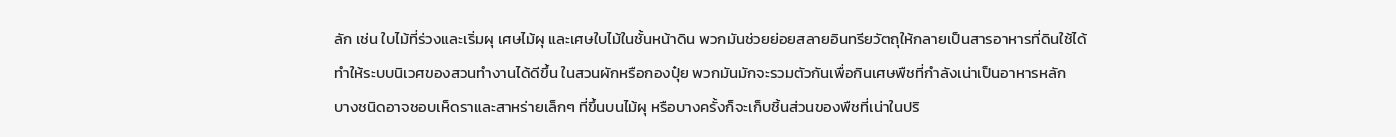ลัก เช่น ใบไม้ที่ร่วงและเริ่มผุ เศษไม้ผุ และเศษใบไม้ในชั้นหน้าดิน พวกมันช่วยย่อยสลายอินทรียวัตถุให้กลายเป็นสารอาหารที่ดินใช้ได้ ทำให้ระบบนิเวศของสวนทำงานได้ดีขึ้น ในสวนผักหรือกองปุ๋ย พวกมันมักจะรวมตัวกันเพื่อกินเศษพืชที่กำลังเน่าเป็นอาหารหลัก
บางชนิดอาจชอบเห็ดราและสาหร่ายเล็กๆ ที่ขึ้นบนไม้ผุ หรือบางครั้งก็จะเก็บชิ้นส่วนของพืชที่เน่าในปริ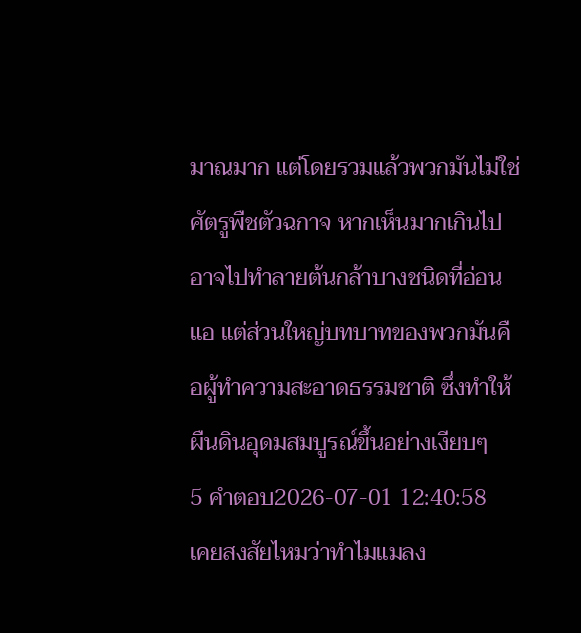มาณมาก แต่โดยรวมแล้วพวกมันไม่ใช่ศัตรูพืชตัวฉกาจ หากเห็นมากเกินไปอาจไปทำลายต้นกล้าบางชนิดที่อ่อนแอ แต่ส่วนใหญ่บทบาทของพวกมันคือผู้ทำความสะอาดธรรมชาติ ซึ่งทำให้ผืนดินอุดมสมบูรณ์ขึ้นอย่างเงียบๆ
5 คำตอบ2026-07-01 12:40:58
เคยสงสัยไหมว่าทำไมแมลง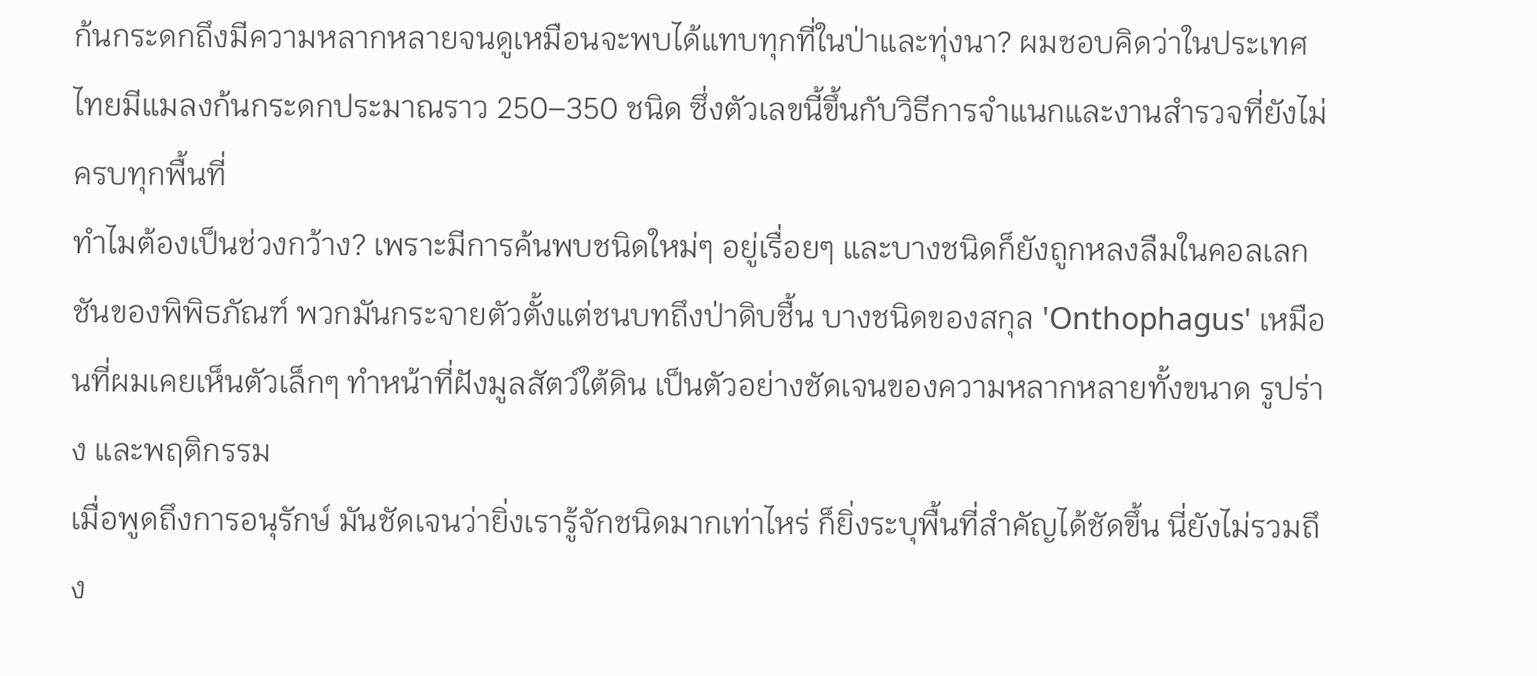ก้นกระดกถึงมีความหลากหลายจนดูเหมือนจะพบได้แทบทุกที่ในป่าและทุ่งนา? ผมชอบคิดว่าในประเทศไทยมีแมลงก้นกระดกประมาณราว 250–350 ชนิด ซึ่งตัวเลขนี้ขึ้นกับวิธีการจำแนกและงานสำรวจที่ยังไม่ครบทุกพื้นที่
ทำไมต้องเป็นช่วงกว้าง? เพราะมีการค้นพบชนิดใหม่ๆ อยู่เรื่อยๆ และบางชนิดก็ยังถูกหลงลืมในคอลเลกชันของพิพิธภัณฑ์ พวกมันกระจายตัวตั้งแต่ชนบทถึงป่าดิบชื้น บางชนิดของสกุล 'Onthophagus' เหมือนที่ผมเคยเห็นตัวเล็กๆ ทำหน้าที่ฝังมูลสัตว์ใต้ดิน เป็นตัวอย่างชัดเจนของความหลากหลายทั้งขนาด รูปร่าง และพฤติกรรม
เมื่อพูดถึงการอนุรักษ์ มันชัดเจนว่ายิ่งเรารู้จักชนิดมากเท่าไหร่ ก็ยิ่งระบุพื้นที่สำคัญได้ชัดขึ้น นี่ยังไม่รวมถึง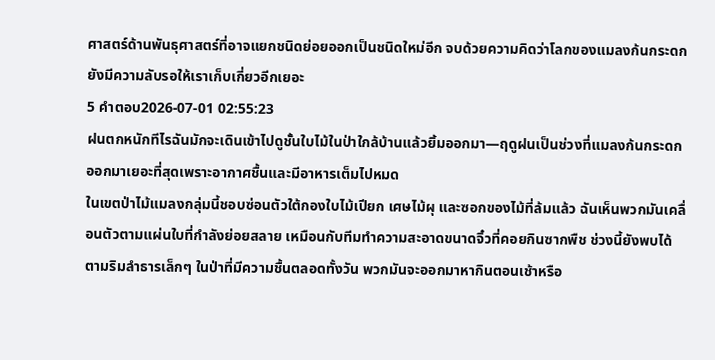ศาสตร์ด้านพันธุศาสตร์ที่อาจแยกชนิดย่อยออกเป็นชนิดใหม่อีก จบด้วยความคิดว่าโลกของแมลงก้นกระดกยังมีความลับรอให้เราเก็บเกี่ยวอีกเยอะ
5 คำตอบ2026-07-01 02:55:23
ฝนตกหนักทีไรฉันมักจะเดินเข้าไปดูชั้นใบไม้ในป่าใกล้บ้านแล้วยิ้มออกมา—ฤดูฝนเป็นช่วงที่แมลงก้นกระดกออกมาเยอะที่สุดเพราะอากาศชื้นและมีอาหารเต็มไปหมด
ในเขตป่าไม้แมลงกลุ่มนี้ชอบซ่อนตัวใต้กองใบไม้เปียก เศษไม้ผุ และซอกของไม้ที่ล้มแล้ว ฉันเห็นพวกมันเคลื่อนตัวตามแผ่นใบที่กำลังย่อยสลาย เหมือนกับทีมทำความสะอาดขนาดจิ๋วที่คอยกินซากพืช ช่วงนี้ยังพบได้ตามริมลำธารเล็กๆ ในป่าที่มีความชื้นตลอดทั้งวัน พวกมันจะออกมาหากินตอนเช้าหรือ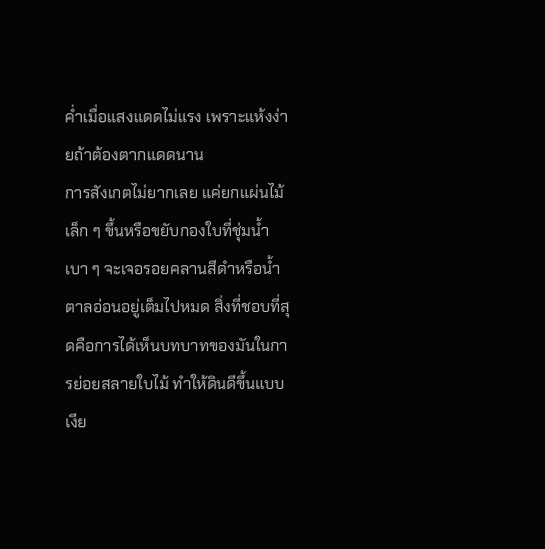ค่ำเมื่อแสงแดดไม่แรง เพราะแห้งง่ายถ้าต้องตากแดดนาน
การสังเกตไม่ยากเลย แค่ยกแผ่นไม้เล็ก ๆ ขึ้นหรือขยับกองใบที่ชุ่มน้ำเบา ๆ จะเจอรอยคลานสีดำหรือน้ำตาลอ่อนอยู่เต็มไปหมด สิ่งที่ชอบที่สุดคือการได้เห็นบทบาทของมันในการย่อยสลายใบไม้ ทำให้ดินดีขึ้นแบบเงีย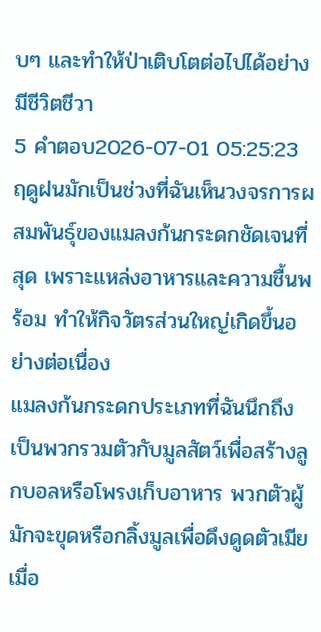บๆ และทำให้ป่าเติบโตต่อไปได้อย่างมีชีวิตชีวา
5 คำตอบ2026-07-01 05:25:23
ฤดูฝนมักเป็นช่วงที่ฉันเห็นวงจรการผสมพันธุ์ของแมลงก้นกระดกชัดเจนที่สุด เพราะแหล่งอาหารและความชื้นพร้อม ทำให้กิจวัตรส่วนใหญ่เกิดขึ้นอย่างต่อเนื่อง
แมลงก้นกระดกประเภทที่ฉันนึกถึงเป็นพวกรวมตัวกับมูลสัตว์เพื่อสร้างลูกบอลหรือโพรงเก็บอาหาร พวกตัวผู้มักจะขุดหรือกลิ้งมูลเพื่อดึงดูดตัวเมีย เมื่อ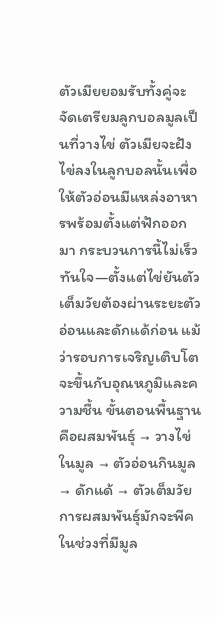ตัวเมียยอมรับทั้งคู่จะจัดเตรียมลูกบอลมูลเป็นที่วางไข่ ตัวเมียจะฝังไข่ลงในลูกบอลนั้นเพื่อให้ตัวอ่อนมีแหล่งอาหารพร้อมตั้งแต่ฟักออกมา กระบวนการนี้ไม่เร็วทันใจ—ตั้งแต่ไข่ยันตัวเต็มวัยต้องผ่านระยะตัวอ่อนและดักแด้ก่อน แม้ว่ารอบการเจริญเติบโตจะขึ้นกับอุณหภูมิและความชื้น ขั้นตอนพื้นฐานคือผสมพันธุ์ → วางไข่ในมูล → ตัวอ่อนกินมูล → ดักแด้ → ตัวเต็มวัย
การผสมพันธุ์มักจะพีคในช่วงที่มีมูล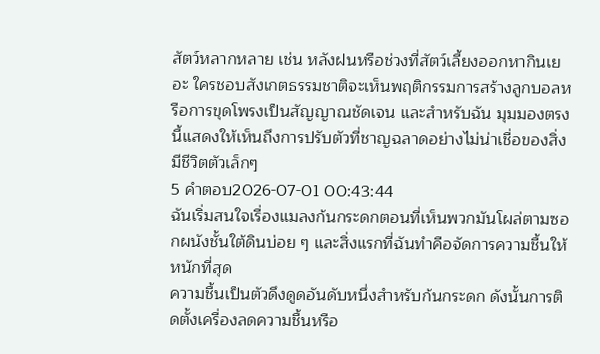สัตว์หลากหลาย เช่น หลังฝนหรือช่วงที่สัตว์เลี้ยงออกหากินเยอะ ใครชอบสังเกตธรรมชาติจะเห็นพฤติกรรมการสร้างลูกบอลหรือการขุดโพรงเป็นสัญญาณชัดเจน และสำหรับฉัน มุมมองตรงนี้แสดงให้เห็นถึงการปรับตัวที่ชาญฉลาดอย่างไม่น่าเชื่อของสิ่งมีชีวิตตัวเล็กๆ
5 คำตอบ2026-07-01 00:43:44
ฉันเริ่มสนใจเรื่องแมลงก้นกระดกตอนที่เห็นพวกมันโผล่ตามซอกผนังชั้นใต้ดินบ่อย ๆ และสิ่งแรกที่ฉันทำคือจัดการความชื้นให้หนักที่สุด
ความชื้นเป็นตัวดึงดูดอันดับหนึ่งสำหรับก้นกระดก ดังนั้นการติดตั้งเครื่องลดความชื้นหรือ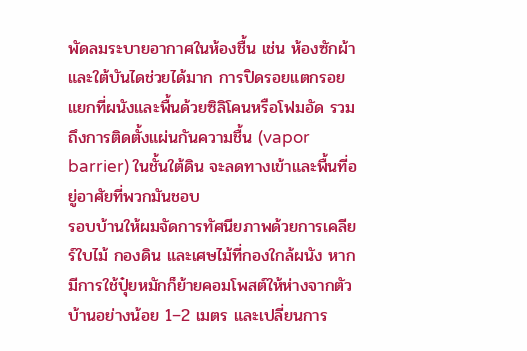พัดลมระบายอากาศในห้องชื้น เช่น ห้องซักผ้าและใต้บันไดช่วยได้มาก การปิดรอยแตกรอยแยกที่ผนังและพื้นด้วยซิลิโคนหรือโฟมอัด รวมถึงการติดตั้งแผ่นกันความชื้น (vapor barrier) ในชั้นใต้ดิน จะลดทางเข้าและพื้นที่อยู่อาศัยที่พวกมันชอบ
รอบบ้านให้ผมจัดการทัศนียภาพด้วยการเคลียร์ใบไม้ กองดิน และเศษไม้ที่กองใกล้ผนัง หากมีการใช้ปุ๋ยหมักก็ย้ายคอมโพสต์ให้ห่างจากตัวบ้านอย่างน้อย 1–2 เมตร และเปลี่ยนการ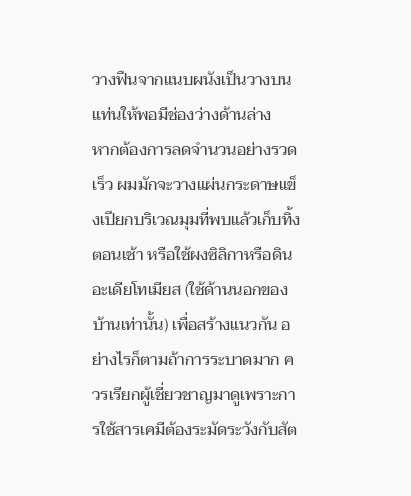วางฟืนจากแนบผนังเป็นวางบนแท่นให้พอมีช่องว่างด้านล่าง
หากต้องการลดจำนวนอย่างรวดเร็ว ผมมักจะวางแผ่นกระดาษแข็งเปียกบริเวณมุมที่พบแล้วเก็บทิ้งตอนเช้า หรือใช้ผงซิลิกาหรือดินอะเดียโทเมียส (ใช้ด้านนอกของบ้านเท่านั้น) เพื่อสร้างแนวกัน อย่างไรก็ตามถ้าการระบาดมาก ควรเรียกผู้เชี่ยวชาญมาดูเพราะการใช้สารเคมีต้องระมัดระวังกับสัต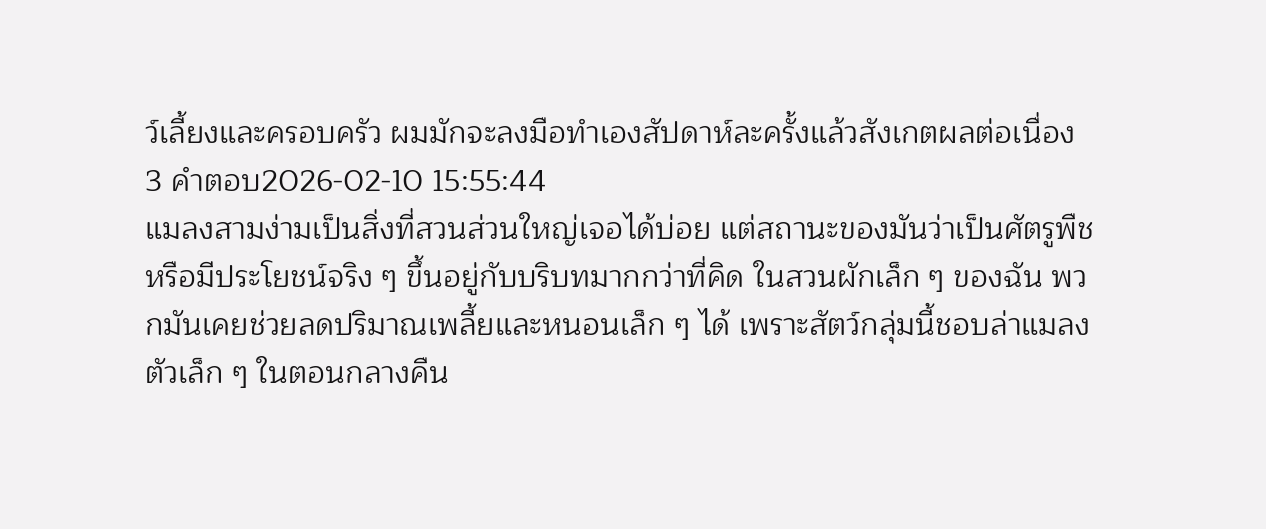ว์เลี้ยงและครอบครัว ผมมักจะลงมือทำเองสัปดาห์ละครั้งแล้วสังเกตผลต่อเนื่อง
3 คำตอบ2026-02-10 15:55:44
แมลงสามง่ามเป็นสิ่งที่สวนส่วนใหญ่เจอได้บ่อย แต่สถานะของมันว่าเป็นศัตรูพืชหรือมีประโยชน์จริง ๆ ขึ้นอยู่กับบริบทมากกว่าที่คิด ในสวนผักเล็ก ๆ ของฉัน พวกมันเคยช่วยลดปริมาณเพลี้ยและหนอนเล็ก ๆ ได้ เพราะสัตว์กลุ่มนี้ชอบล่าแมลงตัวเล็ก ๆ ในตอนกลางคืน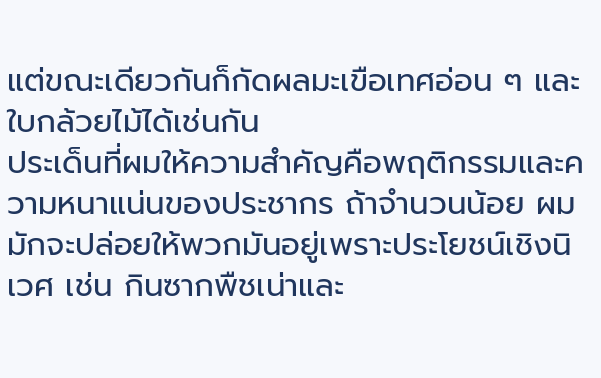แต่ขณะเดียวกันก็กัดผลมะเขือเทศอ่อน ๆ และใบกล้วยไม้ได้เช่นกัน
ประเด็นที่ผมให้ความสำคัญคือพฤติกรรมและความหนาแน่นของประชากร ถ้าจำนวนน้อย ผมมักจะปล่อยให้พวกมันอยู่เพราะประโยชน์เชิงนิเวศ เช่น กินซากพืชเน่าและ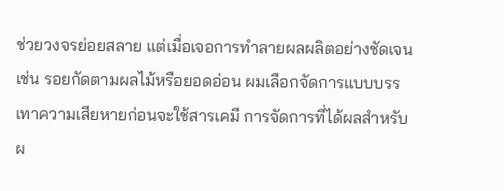ช่วยวงจรย่อยสลาย แต่เมื่อเจอการทำลายผลผลิตอย่างชัดเจน เช่น รอยกัดตามผลไม้หรือยอดอ่อน ผมเลือกจัดการแบบบรรเทาความเสียหายก่อนจะใช้สารเคมี การจัดการที่ได้ผลสำหรับผ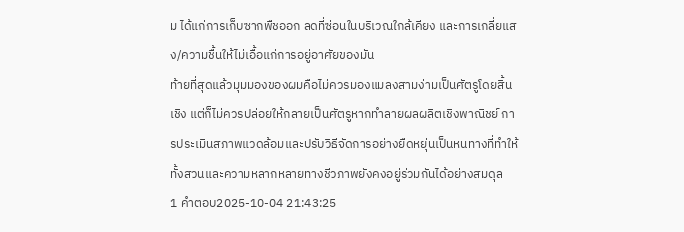ม ได้แก่การเก็บซากพืชออก ลดที่ซ่อนในบริเวณใกล้เคียง และการเกลี่ยแสง/ความชื้นให้ไม่เอื้อแก่การอยู่อาศัยของมัน
ท้ายที่สุดแล้วมุมมองของผมคือไม่ควรมองแมลงสามง่ามเป็นศัตรูโดยสิ้นเชิง แต่ก็ไม่ควรปล่อยให้กลายเป็นศัตรูหากทำลายผลผลิตเชิงพาณิชย์ การประเมินสภาพแวดล้อมและปรับวิธีจัดการอย่างยืดหยุ่นเป็นหนทางที่ทำให้ทั้งสวนและความหลากหลายทางชีวภาพยังคงอยู่ร่วมกันได้อย่างสมดุล
1 คำตอบ2025-10-04 21:43:25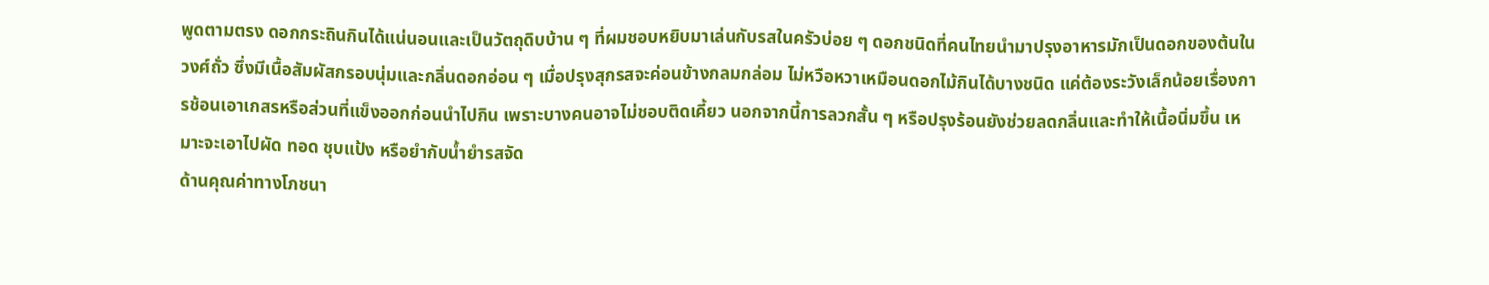พูดตามตรง ดอกกระถินกินได้แน่นอนและเป็นวัตถุดิบบ้าน ๆ ที่ผมชอบหยิบมาเล่นกับรสในครัวบ่อย ๆ ดอกชนิดที่คนไทยนำมาปรุงอาหารมักเป็นดอกของต้นในวงศ์ถั่ว ซึ่งมีเนื้อสัมผัสกรอบนุ่มและกลิ่นดอกอ่อน ๆ เมื่อปรุงสุกรสจะค่อนข้างกลมกล่อม ไม่หวือหวาเหมือนดอกไม้กินได้บางชนิด แค่ต้องระวังเล็กน้อยเรื่องการช้อนเอาเกสรหรือส่วนที่แข็งออกก่อนนำไปกิน เพราะบางคนอาจไม่ชอบติดเคี้ยว นอกจากนี้การลวกสั้น ๆ หรือปรุงร้อนยังช่วยลดกลิ่นและทำให้เนื้อนิ่มขึ้น เหมาะจะเอาไปผัด ทอด ชุบแป้ง หรือยำกับน้ำยำรสจัด
ด้านคุณค่าทางโภชนา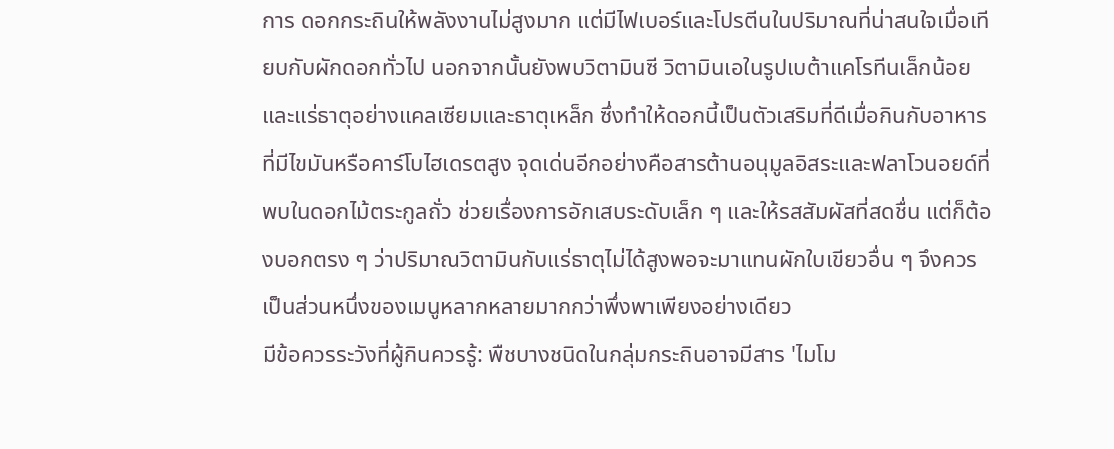การ ดอกกระถินให้พลังงานไม่สูงมาก แต่มีไฟเบอร์และโปรตีนในปริมาณที่น่าสนใจเมื่อเทียบกับผักดอกทั่วไป นอกจากนั้นยังพบวิตามินซี วิตามินเอในรูปเบต้าแคโรทีนเล็กน้อย และแร่ธาตุอย่างแคลเซียมและธาตุเหล็ก ซึ่งทำให้ดอกนี้เป็นตัวเสริมที่ดีเมื่อกินกับอาหารที่มีไขมันหรือคาร์โบไฮเดรตสูง จุดเด่นอีกอย่างคือสารต้านอนุมูลอิสระและฟลาโวนอยด์ที่พบในดอกไม้ตระกูลถั่ว ช่วยเรื่องการอักเสบระดับเล็ก ๆ และให้รสสัมผัสที่สดชื่น แต่ก็ต้องบอกตรง ๆ ว่าปริมาณวิตามินกับแร่ธาตุไม่ได้สูงพอจะมาแทนผักใบเขียวอื่น ๆ จึงควรเป็นส่วนหนึ่งของเมนูหลากหลายมากกว่าพึ่งพาเพียงอย่างเดียว
มีข้อควรระวังที่ผู้กินควรรู้: พืชบางชนิดในกลุ่มกระถินอาจมีสาร 'ไมโม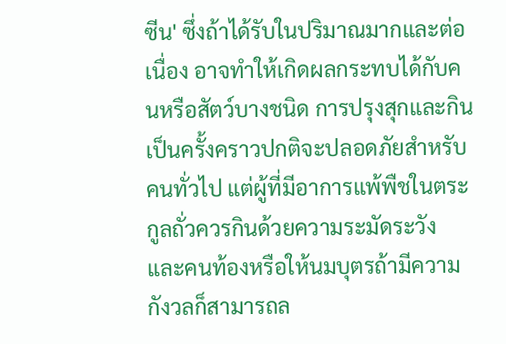ซีน' ซึ่งถ้าได้รับในปริมาณมากและต่อเนื่อง อาจทำให้เกิดผลกระทบได้กับคนหรือสัตว์บางชนิด การปรุงสุกและกินเป็นครั้งคราวปกติจะปลอดภัยสำหรับคนทั่วไป แต่ผู้ที่มีอาการแพ้พืชในตระกูลถั่วควรกินด้วยความระมัดระวัง และคนท้องหรือให้นมบุตรถ้ามีความกังวลก็สามารถล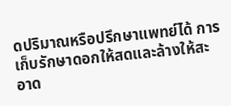ดปริมาณหรือปรึกษาแพทย์ได้ การเก็บรักษาดอกให้สดและล้างให้สะอาด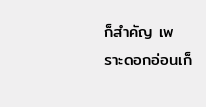ก็สำคัญ เพราะดอกอ่อนเก็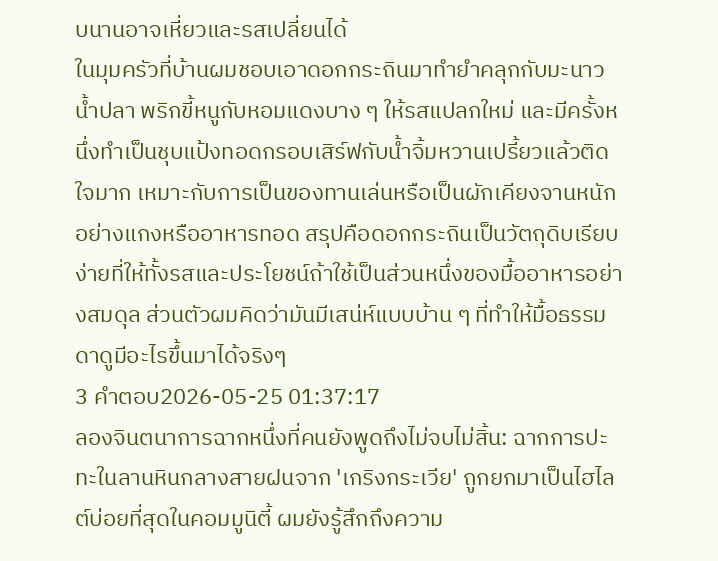บนานอาจเหี่ยวและรสเปลี่ยนได้
ในมุมครัวที่บ้านผมชอบเอาดอกกระถินมาทำยำคลุกกับมะนาว น้ำปลา พริกขี้หนูกับหอมแดงบาง ๆ ให้รสแปลกใหม่ และมีครั้งหนึ่งทำเป็นชุบแป้งทอดกรอบเสิร์ฟกับน้ำจิ้มหวานเปรี้ยวแล้วติดใจมาก เหมาะกับการเป็นของทานเล่นหรือเป็นผักเคียงจานหนักอย่างแกงหรืออาหารทอด สรุปคือดอกกระถินเป็นวัตถุดิบเรียบง่ายที่ให้ทั้งรสและประโยชน์ถ้าใช้เป็นส่วนหนึ่งของมื้ออาหารอย่างสมดุล ส่วนตัวผมคิดว่ามันมีเสน่ห์แบบบ้าน ๆ ที่ทำให้มื้อธรรมดาดูมีอะไรขึ้นมาได้จริงๆ
3 คำตอบ2026-05-25 01:37:17
ลองจินตนาการฉากหนึ่งที่คนยังพูดถึงไม่จบไม่สิ้น: ฉากการปะทะในลานหินกลางสายฝนจาก 'เกริงกระเวีย' ถูกยกมาเป็นไฮไลต์บ่อยที่สุดในคอมมูนิตี้ ผมยังรู้สึกถึงความ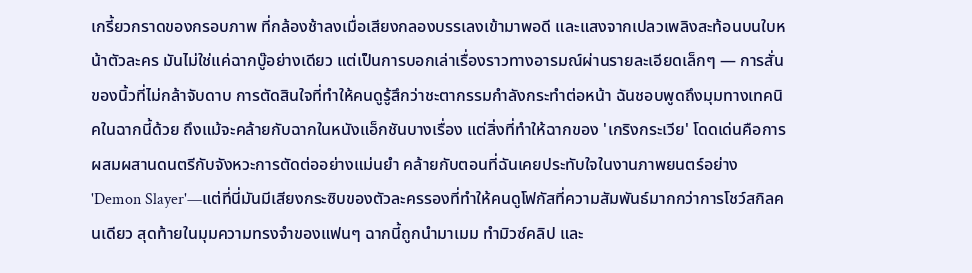เกรี้ยวกราดของกรอบภาพ ที่กล้องช้าลงเมื่อเสียงกลองบรรเลงเข้ามาพอดี และแสงจากเปลวเพลิงสะท้อนบนใบหน้าตัวละคร มันไม่ใช่แค่ฉากบู๊อย่างเดียว แต่เป็นการบอกเล่าเรื่องราวทางอารมณ์ผ่านรายละเอียดเล็กๆ — การสั่นของนิ้วที่ไม่กล้าจับดาบ การตัดสินใจที่ทำให้คนดูรู้สึกว่าชะตากรรมกำลังกระทำต่อหน้า ฉันชอบพูดถึงมุมทางเทคนิคในฉากนี้ด้วย ถึงแม้จะคล้ายกับฉากในหนังแอ็กชันบางเรื่อง แต่สิ่งที่ทำให้ฉากของ 'เกริงกระเวีย' โดดเด่นคือการผสมผสานดนตรีกับจังหวะการตัดต่ออย่างแม่นยำ คล้ายกับตอนที่ฉันเคยประทับใจในงานภาพยนตร์อย่าง 'Demon Slayer'—แต่ที่นี่มันมีเสียงกระซิบของตัวละครรองที่ทำให้คนดูโฟกัสที่ความสัมพันธ์มากกว่าการโชว์สกิลคนเดียว สุดท้ายในมุมความทรงจำของแฟนๆ ฉากนี้ถูกนำมาเมม ทำมิวซ์คลิป และ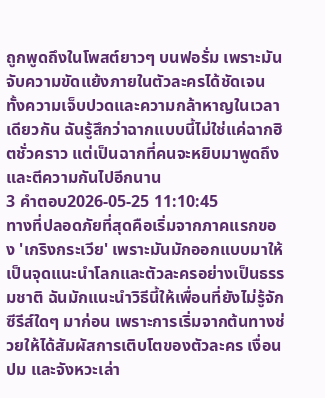ถูกพูดถึงในโพสต์ยาวๆ บนฟอรั่ม เพราะมันจับความขัดแย้งภายในตัวละครได้ชัดเจน ทั้งความเจ็บปวดและความกล้าหาญในเวลาเดียวกัน ฉันรู้สึกว่าฉากแบบนี้ไม่ใช่แค่ฉากฮิตชั่วคราว แต่เป็นฉากที่คนจะหยิบมาพูดถึงและตีความกันไปอีกนาน
3 คำตอบ2026-05-25 11:10:45
ทางที่ปลอดภัยที่สุดคือเริ่มจากภาคแรกของ 'เกริงกระเวีย' เพราะมันมักออกแบบมาให้เป็นจุดแนะนำโลกและตัวละครอย่างเป็นธรรมชาติ ฉันมักแนะนำวิธีนี้ให้เพื่อนที่ยังไม่รู้จักซีรีส์ใดๆ มาก่อน เพราะการเริ่มจากต้นทางช่วยให้ได้สัมผัสการเติบโตของตัวละคร เงื่อนปม และจังหวะเล่า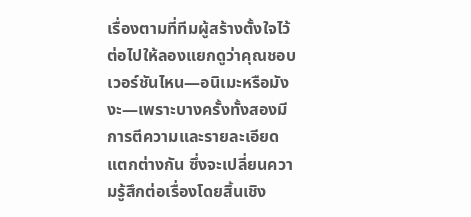เรื่องตามที่ทีมผู้สร้างตั้งใจไว้
ต่อไปให้ลองแยกดูว่าคุณชอบเวอร์ชันไหน—อนิเมะหรือมังงะ—เพราะบางครั้งทั้งสองมีการตีความและรายละเอียดแตกต่างกัน ซึ่งจะเปลี่ยนความรู้สึกต่อเรื่องโดยสิ้นเชิง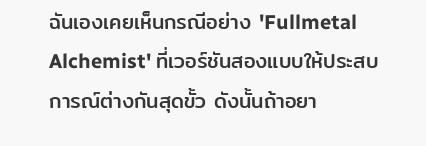ฉันเองเคยเห็นกรณีอย่าง 'Fullmetal Alchemist' ที่เวอร์ชันสองแบบให้ประสบการณ์ต่างกันสุดขั้ว ดังนั้นถ้าอยา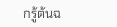กรู้ต้นฉ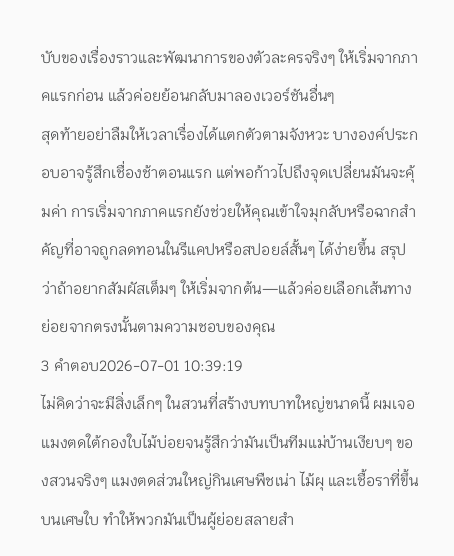บับของเรื่องราวและพัฒนาการของตัวละครจริงๆ ให้เริ่มจากภาคแรกก่อน แล้วค่อยย้อนกลับมาลองเวอร์ชันอื่นๆ
สุดท้ายอย่าลืมให้เวลาเรื่องได้แตกตัวตามจังหวะ บางองค์ประกอบอาจรู้สึกเชื่องช้าตอนแรก แต่พอก้าวไปถึงจุดเปลี่ยนมันจะคุ้มค่า การเริ่มจากภาคแรกยังช่วยให้คุณเข้าใจมุกลับหรือฉากสำคัญที่อาจถูกลดทอนในรีแคปหรือสปอยล์สั้นๆ ได้ง่ายขึ้น สรุปว่าถ้าอยากสัมผัสเต็มๆ ให้เริ่มจากต้น—แล้วค่อยเลือกเส้นทางย่อยจากตรงนั้นตามความชอบของคุณ
3 คำตอบ2026-07-01 10:39:19
ไม่คิดว่าจะมีสิ่งเล็กๆ ในสวนที่สร้างบทบาทใหญ่ขนาดนี้ ผมเจอแมงตดใต้กองใบไม้บ่อยจนรู้สึกว่ามันเป็นทีมแม่บ้านเงียบๆ ของสวนจริงๆ แมงตดส่วนใหญ่กินเศษพืชเน่า ไม้ผุ และเชื้อราที่ขึ้นบนเศษใบ ทำให้พวกมันเป็นผู้ย่อยสลายสำ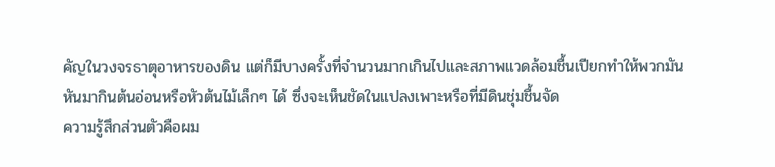คัญในวงจรธาตุอาหารของดิน แต่ก็มีบางครั้งที่จำนวนมากเกินไปและสภาพแวดล้อมชื้นเปียกทำให้พวกมันหันมากินต้นอ่อนหรือหัวต้นไม้เล็กๆ ได้ ซึ่งจะเห็นชัดในแปลงเพาะหรือที่มีดินชุ่มชื้นจัด
ความรู้สึกส่วนตัวคือผม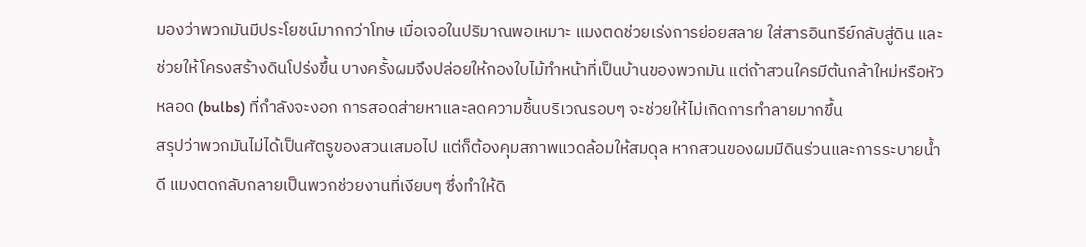มองว่าพวกมันมีประโยชน์มากกว่าโทษ เมื่อเจอในปริมาณพอเหมาะ แมงตดช่วยเร่งการย่อยสลาย ใส่สารอินทรีย์กลับสู่ดิน และช่วยให้โครงสร้างดินโปร่งขึ้น บางครั้งผมจึงปล่อยให้กองใบไม้ทำหน้าที่เป็นบ้านของพวกมัน แต่ถ้าสวนใครมีต้นกล้าใหม่หรือหัวหลอด (bulbs) ที่กำลังจะงอก การสอดส่ายหาและลดความชื้นบริเวณรอบๆ จะช่วยให้ไม่เกิดการทำลายมากขึ้น
สรุปว่าพวกมันไม่ได้เป็นศัตรูของสวนเสมอไป แต่ก็ต้องคุมสภาพแวดล้อมให้สมดุล หากสวนของผมมีดินร่วนและการระบายน้ำดี แมงตดกลับกลายเป็นพวกช่วยงานที่เงียบๆ ซึ่งทำให้ดิ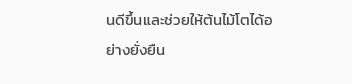นดีขึ้นและช่วยให้ต้นไม้โตได้อย่างยั่งยืน